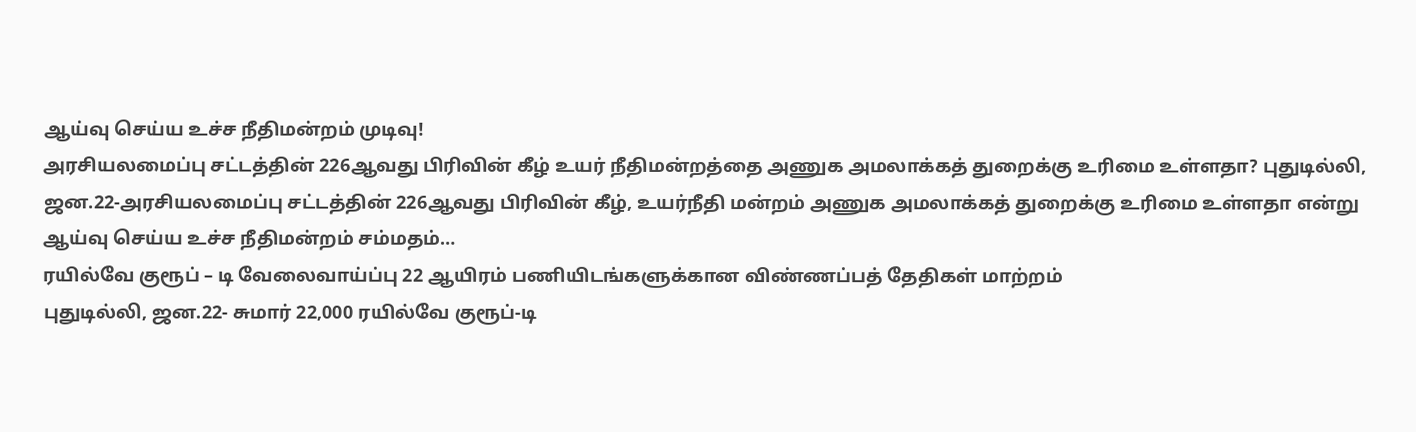ஆய்வு செய்ய உச்ச நீதிமன்றம் முடிவு!
அரசியலமைப்பு சட்டத்தின் 226ஆவது பிரிவின் கீழ் உயர் நீதிமன்றத்தை அணுக அமலாக்கத் துறைக்கு உரிமை உள்ளதா? புதுடில்லி, ஜன.22-அரசியலமைப்பு சட்டத்தின் 226ஆவது பிரிவின் கீழ், உயர்நீதி மன்றம் அணுக அமலாக்கத் துறைக்கு உரிமை உள்ளதா என்று ஆய்வு செய்ய உச்ச நீதிமன்றம் சம்மதம்…
ரயில்வே குரூப் – டி வேலைவாய்ப்பு 22 ஆயிரம் பணியிடங்களுக்கான விண்ணப்பத் தேதிகள் மாற்றம்
புதுடில்லி, ஜன.22- சுமார் 22,000 ரயில்வே குரூப்-டி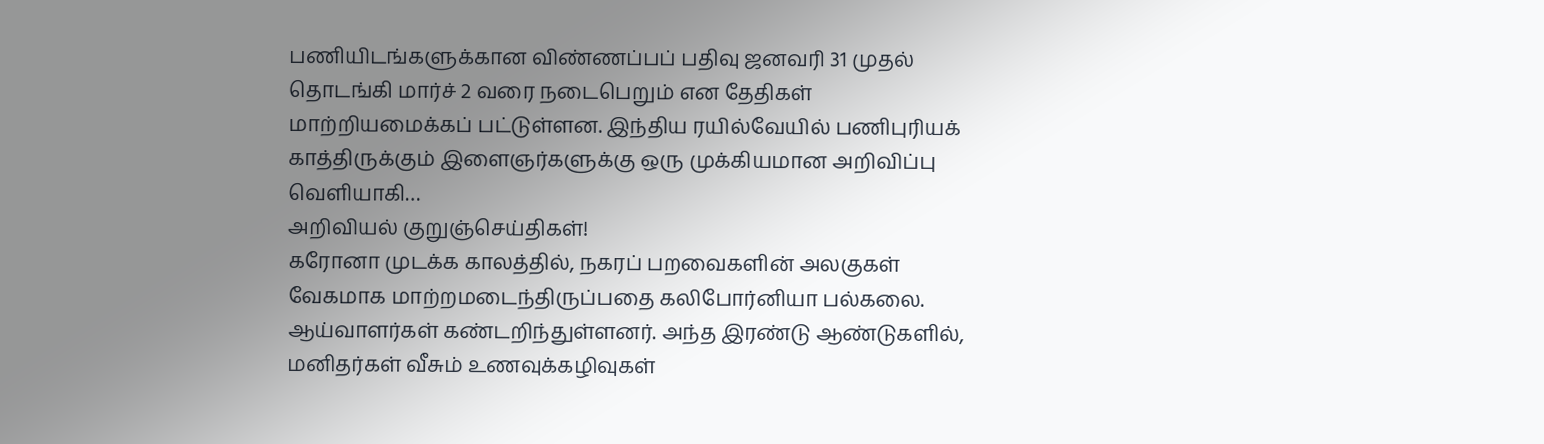பணியிடங்களுக்கான விண்ணப்பப் பதிவு ஜனவரி 31 முதல் தொடங்கி மார்ச் 2 வரை நடைபெறும் என தேதிகள் மாற்றியமைக்கப் பட்டுள்ளன. இந்திய ரயில்வேயில் பணிபுரியக் காத்திருக்கும் இளைஞர்களுக்கு ஒரு முக்கியமான அறிவிப்பு வெளியாகி…
அறிவியல் குறுஞ்செய்திகள்!
கரோனா முடக்க காலத்தில், நகரப் பறவைகளின் அலகுகள் வேகமாக மாற்றமடைந்திருப்பதை கலிபோர்னியா பல்கலை. ஆய்வாளர்கள் கண்டறிந்துள்ளனர். அந்த இரண்டு ஆண்டுகளில், மனிதர்கள் வீசும் உணவுக்கழிவுகள்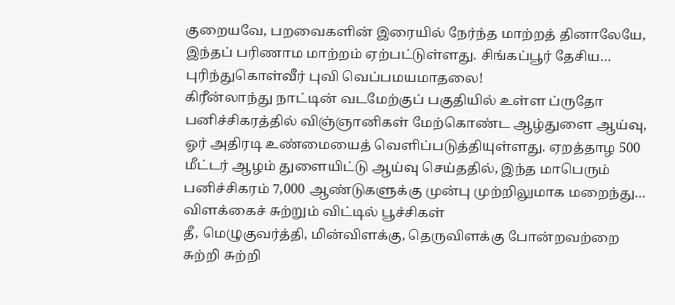குறையவே, பறவைகளின் இரையில் நேர்ந்த மாற்றத் தினாலேயே, இந்தப் பரிணாம மாற்றம் ஏற்பட்டுள்ளது. சிங்கப்பூர் தேசிய…
புரிந்துகொள்வீர் புவி வெப்பமயமாதலை!
கிரீன்லாந்து நாட்டின் வடமேற்குப் பகுதியில் உள்ள ப்ருதோ பனிச்சிகரத்தில் விஞ்ஞானிகள் மேற்கொண்ட ஆழ்துளை ஆய்வு, ஓர் அதிரடி உண்மையைத் வெளிப்படுத்தியுள்ளது. ஏறத்தாழ 500 மீட்டர் ஆழம் துளையிட்டு ஆய்வு செய்ததில், இந்த மாபெரும் பனிச்சிகரம் 7,000 ஆண்டுகளுக்கு முன்பு முற்றிலுமாக மறைந்து…
விளக்கைச் சுற்றும் விட்டில் பூச்சிகள்
தீ, மெழுகுவர்த்தி, மின்விளக்கு, தெருவிளக்கு போன்றவற்றை சுற்றி சுற்றி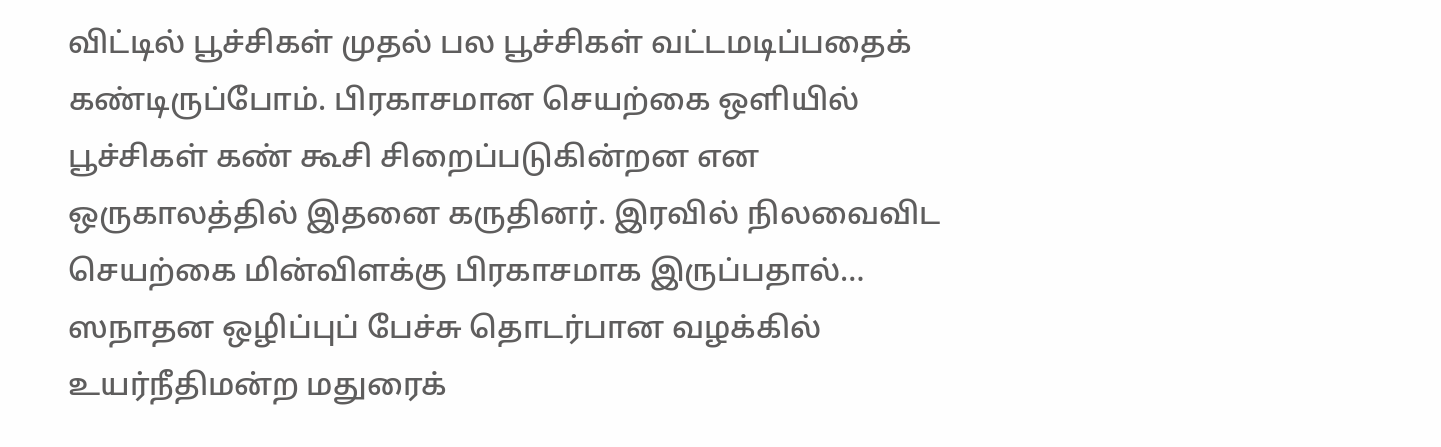விட்டில் பூச்சிகள் முதல் பல பூச்சிகள் வட்டமடிப்பதைக் கண்டிருப்போம். பிரகாசமான செயற்கை ஒளியில் பூச்சிகள் கண் கூசி சிறைப்படுகின்றன என ஒருகாலத்தில் இதனை கருதினர். இரவில் நிலவைவிட செயற்கை மின்விளக்கு பிரகாசமாக இருப்பதால்…
ஸநாதன ஒழிப்புப் பேச்சு தொடர்பான வழக்கில் உயர்நீதிமன்ற மதுரைக்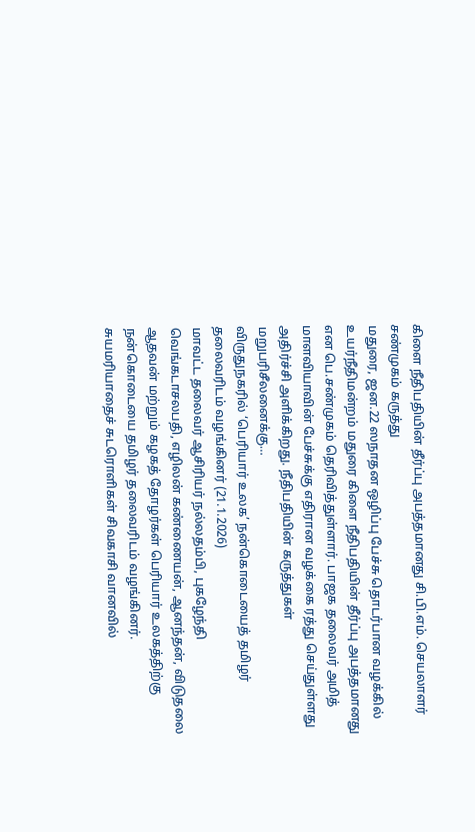கிளை நீதிபதியின் தீர்ப்பு அபத்தமானது சி.பி.எம். செயலாளர் சண்முகம் கருத்து
மதுரை, ஜன.22 ஸநாதன ஒழிப்பு பேச்சு தொடர்பான வழக்கில் உயர்நீதிமன்றம் மதுரை கிளை நீதிபதியின் தீர்ப்பு அபத்தமானது என பெ.சண்முகம் தெரிவித்துள்ளார். பாஜக தலைவர் அமித் மாளவியாவின் பேச்சுக்கு எதிரான வழக்கை ரத்து செய்துள்ளது அதிர்ச்சி அளிக்கிறது. நீதிபதியின் கருத்துகள் மறுபரிசீலனைக்கு…
விருதுநகரில் ‘பெரியார் உலக’ நன்கொடையைத் தமிழர் தலைவரிடம் வழங்கினர் (21.1.2026)
மாவட்ட தலைவர் ஆசிரியர் நல்லதம்பி, புகழேந்தி வெங்கடாசலபதி, எழிலன் கண்ணையன், ஆனந்தன், விடுதலை ஆதவன் மற்றும் கழகத் தோழர்கள் பெரியார் உலகத்திற்கு நன்கொடையை தமிழர் தலைவரிடம் வழங்கினர். சுயமரியாதைச் சுடரொளிகள் சிவகாசி வானவில்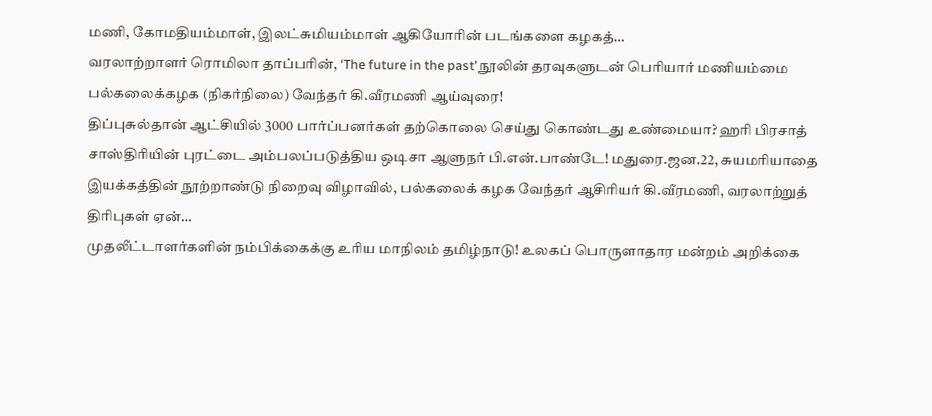மணி, கோமதியம்மாள், இலட்சுமியம்மாள் ஆகியோரின் படங்களை கழகத்…
வரலாற்றாளர் ரொமிலா தாப்பரின், ‘The future in the past’ நூலின் தரவுகளுடன் பெரியார் மணியம்மை பல்கலைக்கழக (நிகர்நிலை) வேந்தர் கி.வீரமணி ஆய்வுரை!
திப்புசுல்தான் ஆட்சியில் 3000 பார்ப்பனர்கள் தற்கொலை செய்து கொண்டது உண்மையா? ஹரி பிரசாத் சாஸ்திரியின் புரட்டை அம்பலப்படுத்திய ஒடிசா ஆளுநர் பி.என்.பாண்டே! மதுரை.ஜன.22, சுயமரியாதை இயக்கத்தின் நூற்றாண்டு நிறைவு விழாவில், பல்கலைக் கழக வேந்தர் ஆசிரியர் கி.வீரமணி, வரலாற்றுத் திரிபுகள் ஏன்…
முதலீட்டாளர்களின் நம்பிக்கைக்கு உரிய மாநிலம் தமிழ்நாடு! உலகப் பொருளாதார மன்றம் அறிக்கை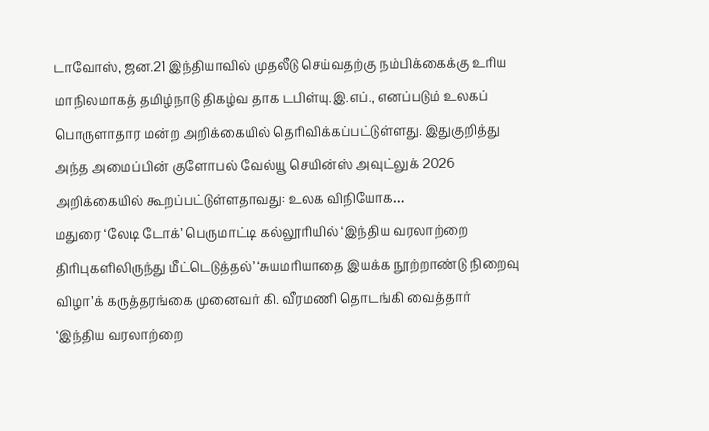டாவோஸ், ஜன.21 இந்தியாவில் முதலீடு செய்வதற்கு நம்பிக்கைக்கு உரிய மாநிலமாகத் தமிழ்நாடு திகழ்வ தாக டபிள்யு.இ.எப்., எனப்படும் உலகப் பொருளாதார மன்ற அறிக்கையில் தெரிவிக்கப்பட்டுள்ளது. இதுகுறித்து அந்த அமைப்பின் குளோபல் வேல்யூ செயின்ஸ் அவுட்லுக் 2026 அறிக்கையில் கூறப்பட்டுள்ளதாவது: உலக விநியோக…
மதுரை ‘லேடி டோக்’ பெருமாட்டி கல்லூரியில் ‘இந்திய வரலாற்றை திரிபுகளிலிருந்து மீட்டெடுத்தல்’ ‘சுயமரியாதை இயக்க நூற்றாண்டு நிறைவு விழா’க் கருத்தரங்கை முனைவர் கி. வீரமணி தொடங்கி வைத்தார்
‘இந்திய வரலாற்றை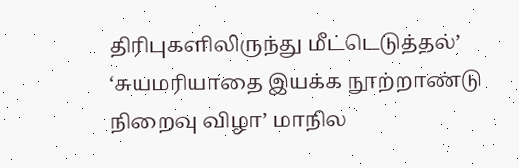திரிபுகளிலிருந்து மீட்டெடுத்தல்’ ‘சுயமரியாதை இயக்க நூற்றாண்டு நிறைவு விழா’ மாநில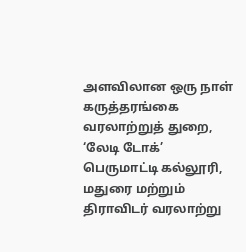அளவிலான ஒரு நாள் கருத்தரங்கை வரலாற்றுத் துறை, ‘லேடி டோக்’ பெருமாட்டி கல்லூரி, மதுரை மற்றும் திராவிடர் வரலாற்று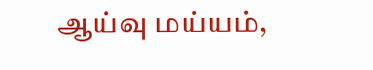ஆய்வு மய்யம்,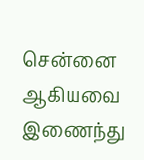சென்னை ஆகியவை இணைந்து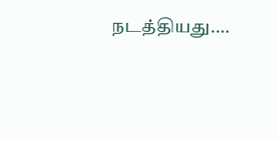நடத்தியது.…